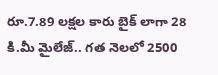రూ.7.89 లక్షల కారు బైక్ లాగా 28 కి.మీ మైలేజ్.. గత నెలలో 2500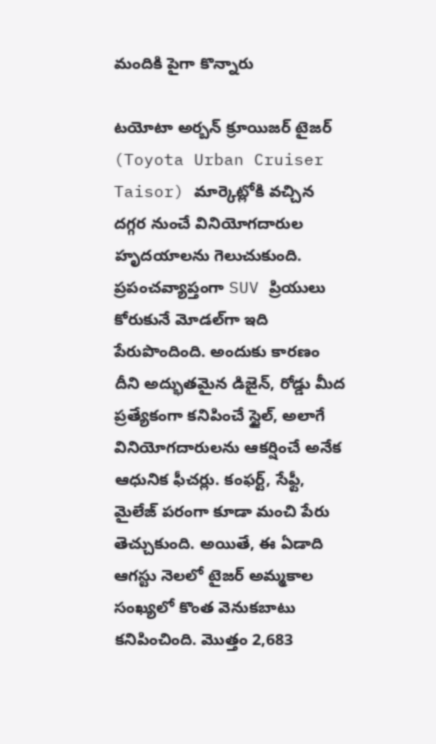మందికి పైగా కొన్నారు

టయోటా అర్బన్ క్రూయిజర్ టైజర్ (Toyota Urban Cruiser Taisor) మార్కెట్లోకి వచ్చిన దగ్గర నుంచే వినియోగదారుల హృదయాలను గెలుచుకుంది. ప్రపంచవ్యాప్తంగా SUV ప్రియులు కోరుకునే మోడల్‌గా ఇది పేరుపొందింది. అందుకు కారణం దీని అద్భుతమైన డిజైన్, రోడ్డు మీద ప్రత్యేకంగా కనిపించే స్టైల్, అలాగే వినియోగదారులను ఆకర్షించే అనేక ఆధునిక ఫీచర్లు. కంఫర్ట్, సేఫ్టీ, మైలేజ్ పరంగా కూడా మంచి పేరు తెచ్చుకుంది. అయితే, ఈ ఏడాది ఆగస్టు నెలలో టైజర్ అమ్మకాల సంఖ్యలో కొంత వెనుకబాటు కనిపించింది. మొత్తం 2,683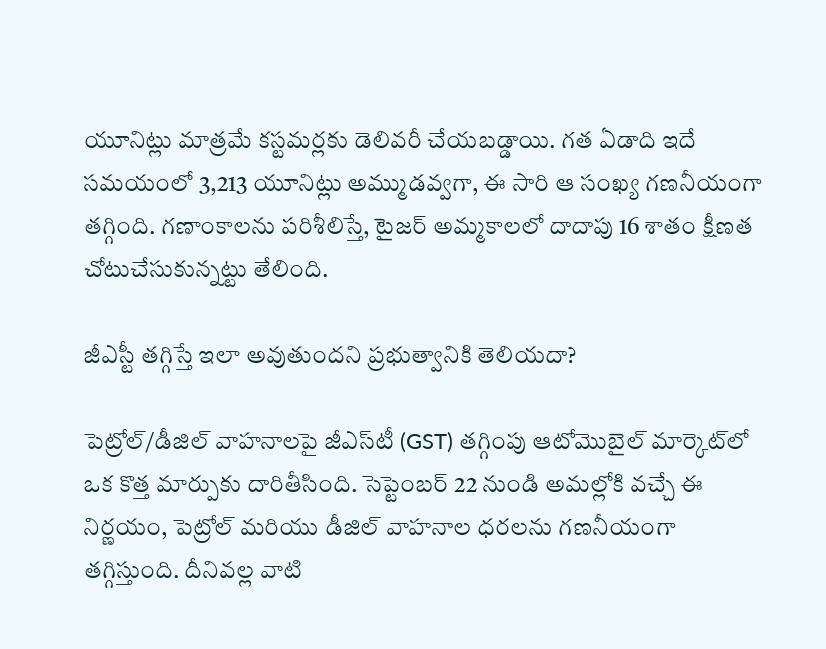యూనిట్లు మాత్రమే కస్టమర్లకు డెలివరీ చేయబడ్డాయి. గత ఏడాది ఇదే సమయంలో 3,213 యూనిట్లు అమ్ముడవ్వగా, ఈ సారి ఆ సంఖ్య గణనీయంగా తగ్గింది. గణాంకాలను పరిశీలిస్తే, టైజర్ అమ్మకాలలో దాదాపు 16 శాతం క్షీణత చోటుచేసుకున్నట్టు తేలింది.

జీఎస్టీ తగ్గిస్తే ఇలా అవుతుందని ప్రభుత్వానికి తెలియదా?

పెట్రోల్/డీజిల్ వాహనాలపై జీఎస్‌టీ (GST) తగ్గింపు ఆటోమొబైల్ మార్కెట్‌లో ఒక కొత్త మార్పుకు దారితీసింది. సెప్టెంబర్ 22 నుండి అమల్లోకి వచ్చే ఈ నిర్ణయం, పెట్రోల్ మరియు డీజిల్ వాహనాల ధరలను గణనీయంగా తగ్గిస్తుంది. దీనివల్ల వాటి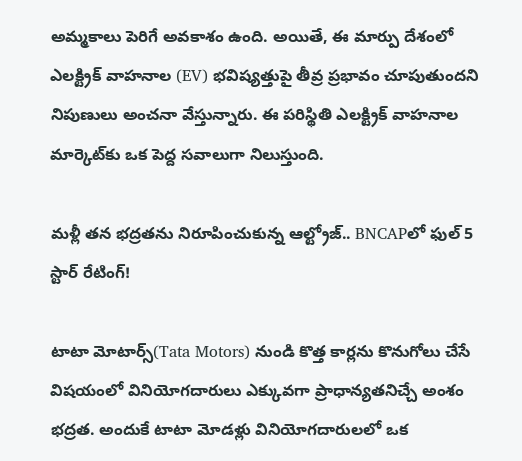అమ్మకాలు పెరిగే అవకాశం ఉంది. అయితే, ఈ మార్పు దేశంలో ఎలక్ట్రిక్ వాహనాల (EV) భవిష్యత్తుపై తీవ్ర ప్రభావం చూపుతుందని నిపుణులు అంచనా వేస్తున్నారు. ఈ పరిస్థితి ఎలక్ట్రిక్ వాహనాల మార్కెట్‌కు ఒక పెద్ద సవాలుగా నిలుస్తుంది.

మళ్లీ తన భద్రతను నిరూపించుకున్న ఆల్ట్రోజ్.. BNCAPలో ఫుల్ 5 స్టార్ రేటింగ్!

టాటా మోటార్స్(Tata Motors) నుండి కొత్త కార్లను కొనుగోలు చేసే విషయంలో వినియోగదారులు ఎక్కువగా ప్రాధాన్యతనిచ్చే అంశం భద్రత. అందుకే టాటా మోడళ్లు వినియోగదారులలో ఒక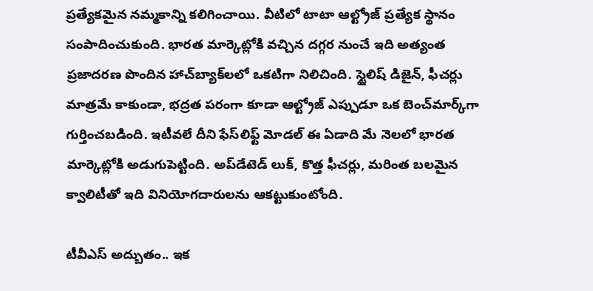ప్రత్యేకమైన నమ్మకాన్ని కలిగించాయి. వీటిలో టాటా ఆల్ట్రోజ్ ప్రత్యేక స్థానం సంపాదించుకుంది. భారత మార్కెట్లోకి వచ్చిన దగ్గర నుంచే ఇది అత్యంత ప్రజాదరణ పొందిన హాచ్‌బ్యాక్‌లలో ఒకటిగా నిలిచింది. స్టైలిష్ డిజైన్, ఫీచర్లు మాత్రమే కాకుండా, భద్రత పరంగా కూడా ఆల్ట్రోజ్ ఎప్పుడూ ఒక బెంచ్‌మార్క్‌గా గుర్తించబడింది. ఇటీవలే దీని ఫేస్‌లిఫ్ట్ మోడల్ ఈ ఏడాది మే నెలలో భారత మార్కెట్లోకి అడుగుపెట్టింది. అప్‌డేటెడ్ లుక్, కొత్త ఫీచర్లు, మరింత బలమైన క్వాలిటీతో ఇది వినియోగదారులను ఆకట్టుకుంటోంది.

టీవీఎస్ అద్బుతం.. ఇక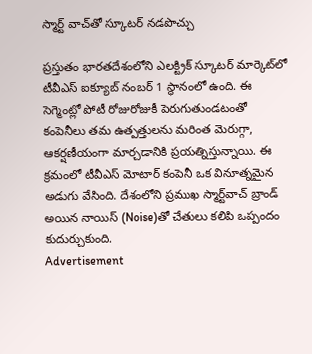స్మార్ట్ వాచ్‌తో స్కూటర్ నడపొచ్చు

ప్రస్తుతం భారతదేశంలోని ఎలక్ట్రిక్ స్కూటర్ మార్కెట్‌లో టీవీఎస్ ఐక్యూబ్ నంబర్ 1 స్థానంలో ఉంది. ఈ సెగ్మెంట్లో పోటీ రోజురోజుకీ పెరుగుతుండటంతో కంపెనీలు తమ ఉత్పత్తులను మరింత మెరుగ్గా, ఆకర్షణీయంగా మార్చడానికి ప్రయత్నిస్తున్నాయి. ఈ క్రమంలో టీవీఎస్ మోటార్ కంపెనీ ఒక వినూత్నమైన అడుగు వేసింది. దేశంలోని ప్రముఖ స్మార్ట్‌వాచ్ బ్రాండ్ అయిన నాయిస్ (Noise)తో చేతులు కలిపి ఒప్పందం కుదుర్చుకుంది.
Advertisement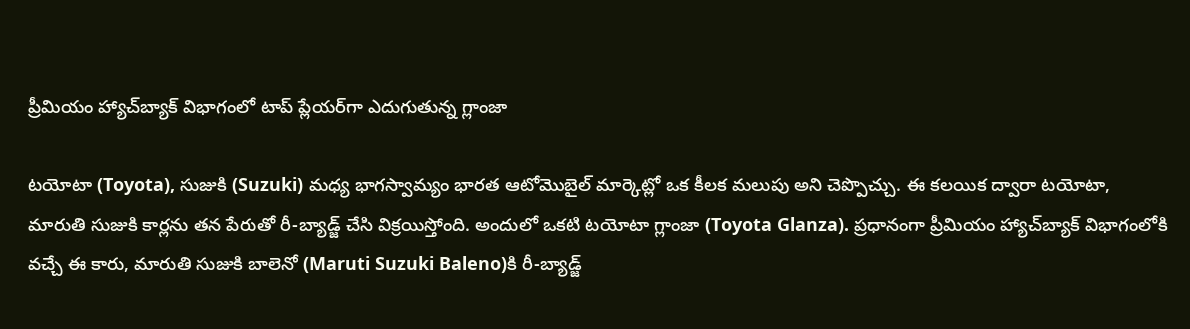ప్రీమియం హ్యాచ్‌బ్యాక్ విభాగంలో టాప్ ప్లేయర్‌గా ఎదుగుతున్న గ్లాంజా

టయోటా (Toyota), సుజుకి (Suzuki) మధ్య భాగస్వామ్యం భారత ఆటోమొబైల్ మార్కెట్లో ఒక కీలక మలుపు అని చెప్పొచ్చు. ఈ కలయిక ద్వారా టయోటా, మారుతి సుజుకి కార్లను తన పేరుతో రీ-బ్యాడ్జ్ చేసి విక్రయిస్తోంది. అందులో ఒకటి టయోటా గ్లాంజా (Toyota Glanza). ప్రధానంగా ప్రీమియం హ్యాచ్‌బ్యాక్ విభాగంలోకి వచ్చే ఈ కారు, మారుతి సుజుకి బాలెనో (Maruti Suzuki Baleno)కి రీ-బ్యాడ్జ్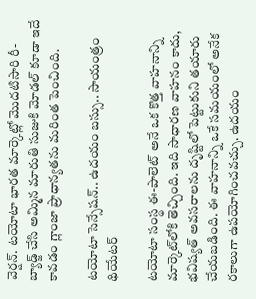వెర్షన్. టయోటా భారత మార్కెట్లో మొదటిసారి రీ-బ్యాడ్జ్ చేసి అమ్మిన మారుతి సుజుకి మోడల్ కూడా ఇదే కావడం గ్లాంజా ప్రాధాన్యతను మరింత పెంచింది.

టయోటా సెన్సేషన్.. ఉదయం బస్సు.. సాయంత్రం థియేటర్

టయోటా సంస్థ ఈ-పాలెట్ అనే ఒక కొత్త వాహనాన్ని మార్కెట్‌లోకి తెచ్చింది. ఇది సాధారణ వాహనం కాదు, భవిష్యత్ అవసరాలను దృష్టిలో పెట్టుకుని తయారు చేయబడింది. ఈ వాహనాన్ని ఒకే సమయంలో అనేక రకాలుగా ఉపయోగించవచ్చు. ఉదయం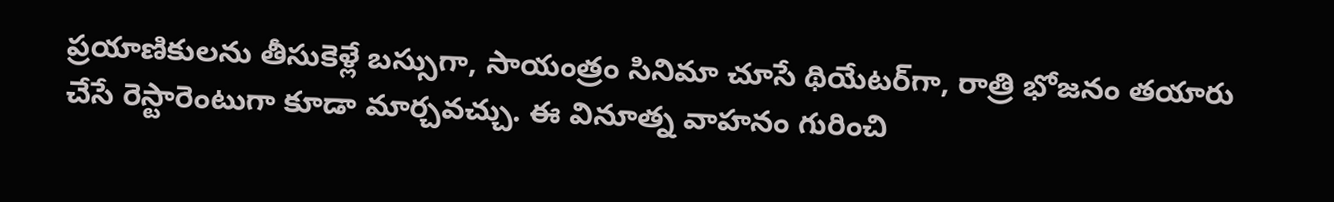ప్రయాణికులను తీసుకెళ్లే బస్సుగా, సాయంత్రం సినిమా చూసే థియేటర్‌గా, రాత్రి భోజనం తయారు చేసే రెస్టారెంటుగా కూడా మార్చవచ్చు. ఈ వినూత్న వాహనం గురించి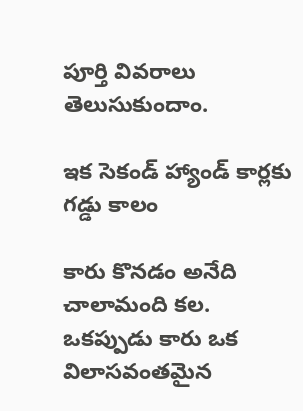పూర్తి వివరాలు తెలుసుకుందాం.

ఇక సెకండ్ హ్యాండ్ కార్లకు గడ్డు కాలం

కారు కొనడం అనేది చాలామంది కల. ఒకప్పుడు కారు ఒక విలాసవంతమైన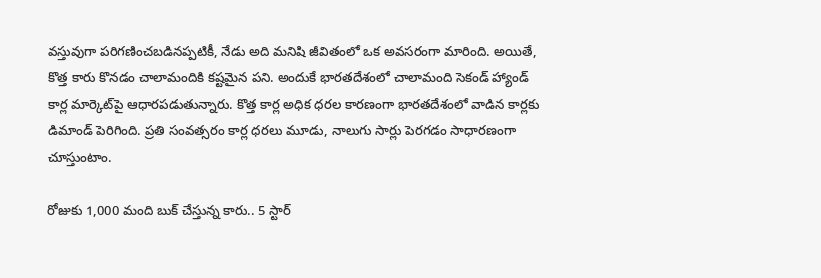వస్తువుగా పరిగణించబడినప్పటికీ, నేడు అది మనిషి జీవితంలో ఒక అవసరంగా మారింది. అయితే, కొత్త కారు కొనడం చాలామందికి కష్టమైన పని. అందుకే భారతదేశంలో చాలామంది సెకండ్ హ్యాండ్ కార్ల మార్కెట్‌పై ఆధారపడుతున్నారు. కొత్త కార్ల అధిక ధరల కారణంగా భారతదేశంలో వాడిన కార్లకు డిమాండ్ పెరిగింది. ప్రతి సంవత్సరం కార్ల ధరలు మూడు, నాలుగు సార్లు పెరగడం సాధారణంగా చూస్తుంటాం.

రోజుకు 1,000 మంది బుక్ చేస్తున్న కారు.. 5 స్టార్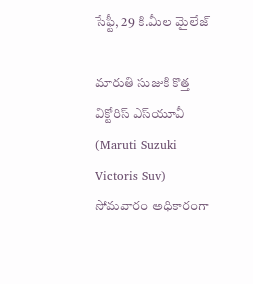సేఫ్టీ, 29 కి.మీల మైలేజ్

మారుతి సుజుకి కొత్త విక్టోరిస్ ఎస్‌యూవీ (Maruti Suzuki Victoris Suv) సోమవారం అధికారంగా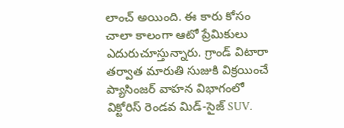లాంచ్ అయింది. ఈ కారు కోసం చాలా కాలంగా ఆటో ప్రేమికులు ఎదురుచూస్తున్నారు. గ్రాండ్ విటారా తర్వాత మారుతి సుజుకి విక్రయించే ప్యాసింజర్ వాహన విభాగంలో విక్టోరిస్ రెండవ మిడ్-సైజ్ SUV.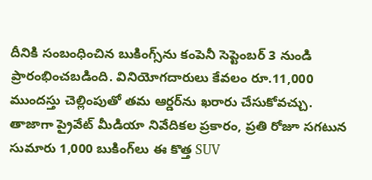దీనికి సంబంధించిన బుకింగ్స్‌ను కంపెనీ సెప్టెంబర్ 3 నుండి ప్రారంభించబడింది. వినియోగదారులు కేవలం రూ.11,000 ముందస్తు చెల్లింపుతో తమ ఆర్డర్‌ను ఖరారు చేసుకోవచ్చు. తాజాగా ప్రైవేట్ మీడియా నివేదికల ప్రకారం, ప్రతి రోజూ సగటున సుమారు 1,000 బుకింగ్‌లు ఈ కొత్త SUV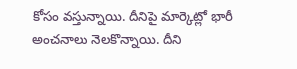కోసం వస్తున్నాయి. దీనిపై మార్కెట్లో భారీ అంచనాలు నెలకొన్నాయి. దీని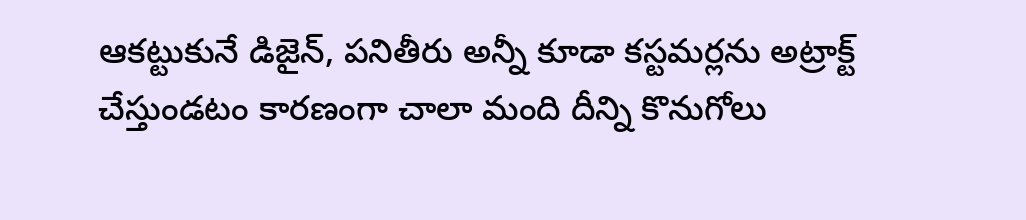ఆకట్టుకునే డిజైన్, పనితీరు అన్నీ కూడా కస్టమర్లను అట్రాక్ట్ చేస్తుండటం కారణంగా చాలా మంది దీన్ని కొనుగోలు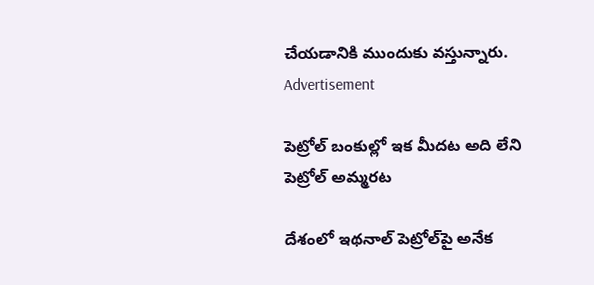చేయడానికి ముందుకు వస్తున్నారు.
Advertisement

పెట్రోల్ బంకుల్లో ఇక మీదట అది లేని పెట్రోల్ అమ్మరట

దేశంలో ఇథనాల్ పెట్రోల్‌పై అనేక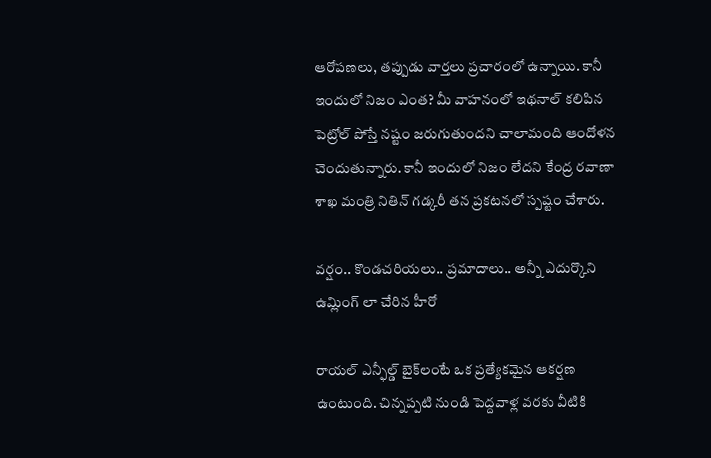ఆరోపణలు, తప్పుడు వార్తలు ప్రచారంలో ఉన్నాయి. కానీ ఇందులో నిజం ఎంత? మీ వాహనంలో ఇథనాల్ కలిపిన పెట్రోల్ పోస్తే నష్టం జరుగుతుందని చాలామంది ఆందోళన చెందుతున్నారు. కానీ ఇందులో నిజం లేదని కేంద్ర రవాణా శాఖ మంత్రి నితిన్ గడ్కరీ తన ప్రకటనలో స్పష్టం చేశారు.

వర్షం.. కొండచరియలు.. ప్రమాదాలు.. అన్నీ ఎదుర్కొని ఉమ్లింగ్ లా చేరిన హీరో

రాయల్ ఎన్ఫీల్డ్ బైక్‌లంటే ఒక ప్రత్యేకమైన ఆకర్షణ ఉంటుంది. చిన్నప్పటి నుండి పెద్దవాళ్ల వరకు వీటికి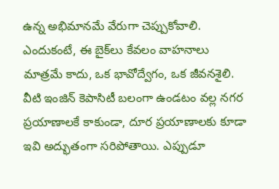ఉన్న అభిమానమే వేరుగా చెప్పుకోవాలి. ఎందుకంటే, ఈ బైక్‌లు కేవలం వాహనాలు మాత్రమే కాదు, ఒక భావోద్వేగం, ఒక జీవనశైలి. వీటి ఇంజిన్ కెపాసిటీ బలంగా ఉండటం వల్ల నగర ప్రయాణాలకే కాకుండా, దూర ప్రయాణాలకు కూడా ఇవి అద్భుతంగా సరిపోతాయి. ఎప్పుడూ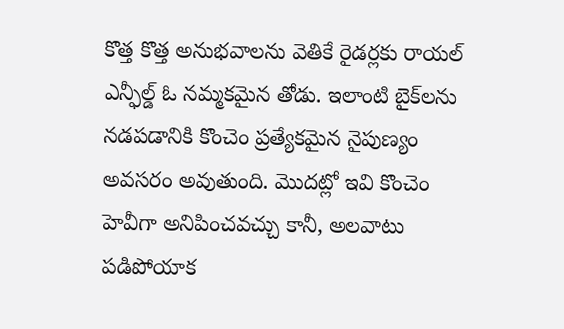కొత్త కొత్త అనుభవాలను వెతికే రైడర్లకు రాయల్ ఎన్ఫీల్డ్ ఓ నమ్మకమైన తోడు. ఇలాంటి బైక్‌లను నడపడానికి కొంచెం ప్రత్యేకమైన నైపుణ్యం అవసరం అవుతుంది. మొదట్లో ఇవి కొంచెం హెవీగా అనిపించవచ్చు కానీ, అలవాటు పడిపోయాక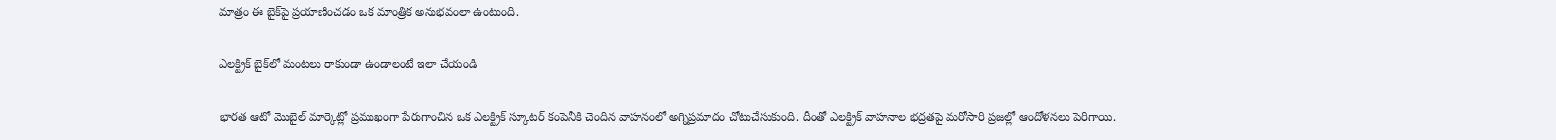మాత్రం ఈ బైక్‌పై ప్రయాణించడం ఒక మాంత్రిక అనుభవంలా ఉంటుంది.

ఎలక్ట్రిక్ బైక్‌లో మంటలు రాకుండా ఉండాలంటే ఇలా చేయండి

భారత ఆటో మొబైల్ మార్కెట్లో ప్రముఖంగా పేరుగాంచిన ఒక ఎలక్ట్రిక్ స్కూటర్ కంపెనీకి చెందిన వాహనంలో అగ్నిప్రమాదం చోటుచేసుకుంది. దీంతో ఎలక్ట్రిక్ వాహనాల భద్రతపై మరోసారి ప్రజల్లో ఆందోళనలు పెరిగాయి.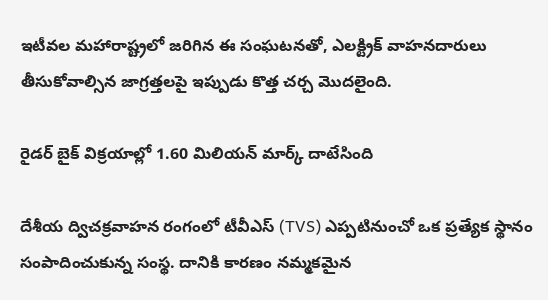ఇటీవల మహారాష్ట్రలో జరిగిన ఈ సంఘటనతో, ఎలక్ట్రిక్ వాహనదారులు తీసుకోవాల్సిన జాగ్రత్తలపై ఇప్పుడు కొత్త చర్చ మొదలైంది.

రైడర్ బైక్ విక్రయాల్లో 1.60 మిలియన్ మార్క్ దాటేసింది

దేశీయ ద్విచక్రవాహన రంగంలో టీవీఎస్ (TVS) ఎప్పటినుంచో ఒక ప్రత్యేక స్థానం సంపాదించుకున్న సంస్థ. దానికి కారణం నమ్మకమైన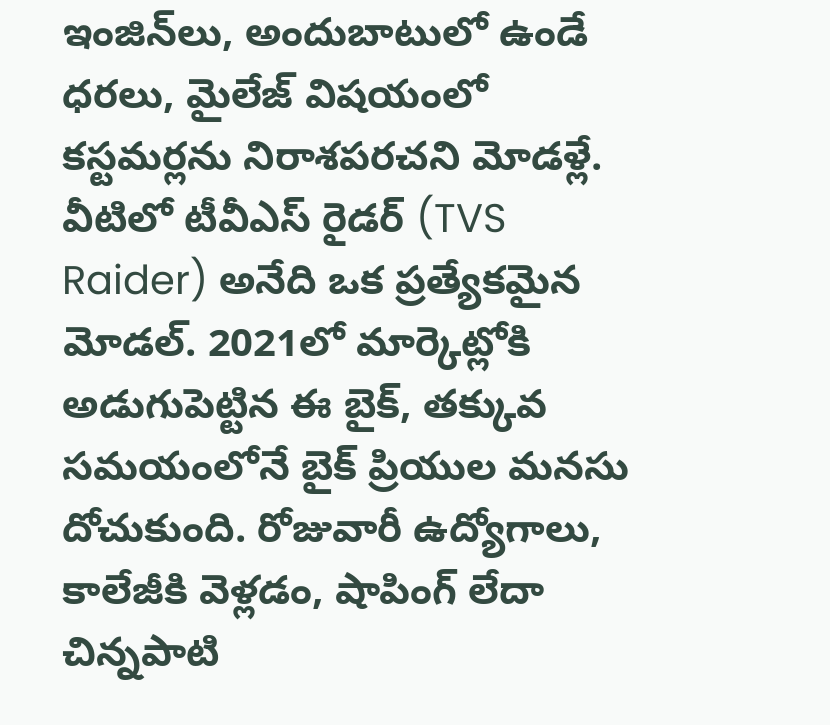ఇంజిన్‌లు, అందుబాటులో ఉండే ధరలు, మైలేజ్ విషయంలో కస్టమర్లను నిరాశపరచని మోడళ్లే. వీటిలో టీవీఎస్ రైడర్ (TVS Raider) అనేది ఒక ప్రత్యేకమైన మోడల్. 2021లో మార్కెట్లోకి అడుగుపెట్టిన ఈ బైక్, తక్కువ సమయంలోనే బైక్ ప్రియుల మనసు దోచుకుంది. రోజువారీ ఉద్యోగాలు, కాలేజీకి వెళ్లడం, షాపింగ్ లేదా చిన్నపాటి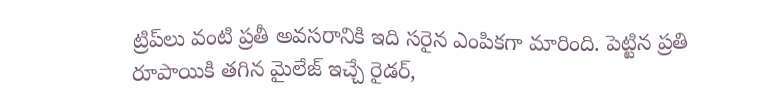ట్రిప్‌లు వంటి ప్రతీ అవసరానికి ఇది సరైన ఎంపికగా మారింది. పెట్టిన ప్రతి రూపాయికి తగిన మైలేజ్ ఇచ్చే రైడర్,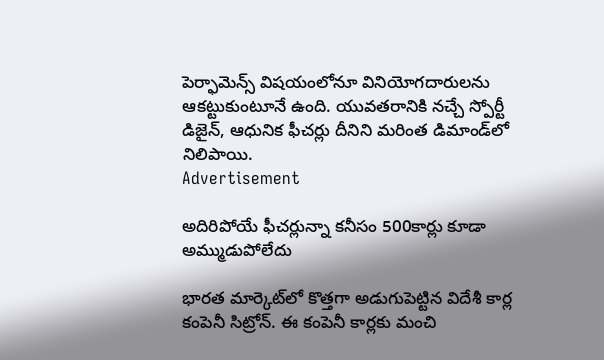పెర్ఫామెన్స్ విషయంలోనూ వినియోగదారులను ఆకట్టుకుంటూనే ఉంది. యువతరానికి నచ్చే స్పోర్టీ డిజైన్, ఆధునిక ఫీచర్లు దీనిని మరింత డిమాండ్‌లో నిలిపాయి.
Advertisement

అదిరిపోయే ఫీచర్లున్నా కనీసం 500కార్లు కూడా అమ్ముడుపోలేదు

భారత మార్కెట్‌లో కొత్తగా అడుగుపెట్టిన విదేశీ కార్ల కంపెనీ సిట్రోన్. ఈ కంపెనీ కార్లకు మంచి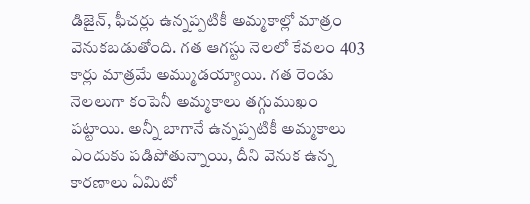డిజైన్, ఫీచర్లు ఉన్నప్పటికీ అమ్మకాల్లో మాత్రం వెనుకబడుతోంది. గత ఆగస్టు నెలలో కేవలం 403 కార్లు మాత్రమే అమ్ముడయ్యాయి. గత రెండు నెలలుగా కంపెనీ అమ్మకాలు తగ్గుముఖం పట్టాయి. అన్నీ బాగానే ఉన్నప్పటికీ అమ్మకాలు ఎందుకు పడిపోతున్నాయి, దీని వెనుక ఉన్న కారణాలు ఏమిటో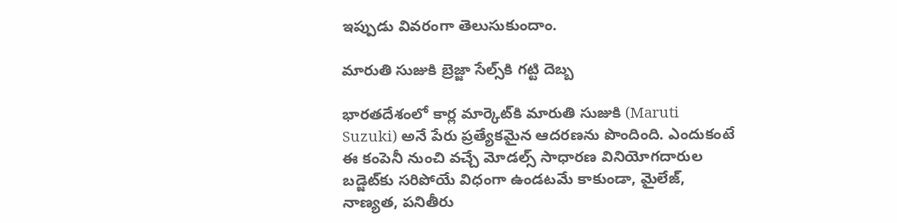ఇప్పుడు వివరంగా తెలుసుకుందాం.

మారుతి సుజుకి బ్రెజ్జా సేల్స్‌కి గట్టి దెబ్బ

భారతదేశంలో కార్ల మార్కెట్‌కి మారుతి సుజుకి (Maruti Suzuki) అనే పేరు ప్రత్యేకమైన ఆదరణను పొందింది. ఎందుకంటే ఈ కంపెనీ నుంచి వచ్చే మోడల్స్ సాధారణ వినియోగదారుల బడ్జెట్‌కు సరిపోయే విధంగా ఉండటమే కాకుండా, మైలేజ్‌, నాణ్యత, పనితీరు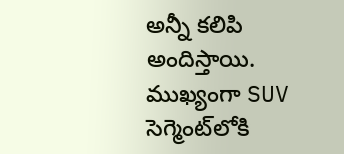అన్నీ కలిపి అందిస్తాయి. ముఖ్యంగా SUV సెగ్మెంట్‌లోకి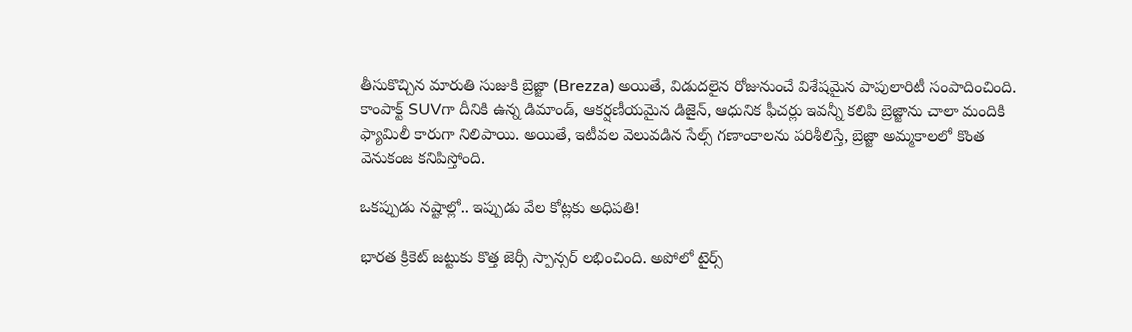తీసుకొచ్చిన మారుతి సుజుకి బ్రెజ్జా (Brezza) అయితే, విడుదలైన రోజునుంచే విశేషమైన పాపులారిటీ సంపాదించింది. కాంపాక్ట్ SUVగా దీనికి ఉన్న డిమాండ్‌, ఆకర్షణీయమైన డిజైన్, ఆధునిక ఫీచర్లు ఇవన్నీ కలిపి బ్రెజ్జాను చాలా మందికి ఫ్యామిలీ కారుగా నిలిపాయి. అయితే, ఇటీవల వెలువడిన సేల్స్ గణాంకాలను పరిశీలిస్తే, బ్రెజ్జా అమ్మకాలలో కొంత వెనుకంజ కనిపిస్తోంది.

ఒకప్పుడు నష్టాల్లో.. ఇప్పుడు వేల కోట్లకు అధిపతి!

భారత క్రికెట్ జట్టుకు కొత్త జెర్సీ స్పాన్సర్ లభించింది. అపోలో టైర్స్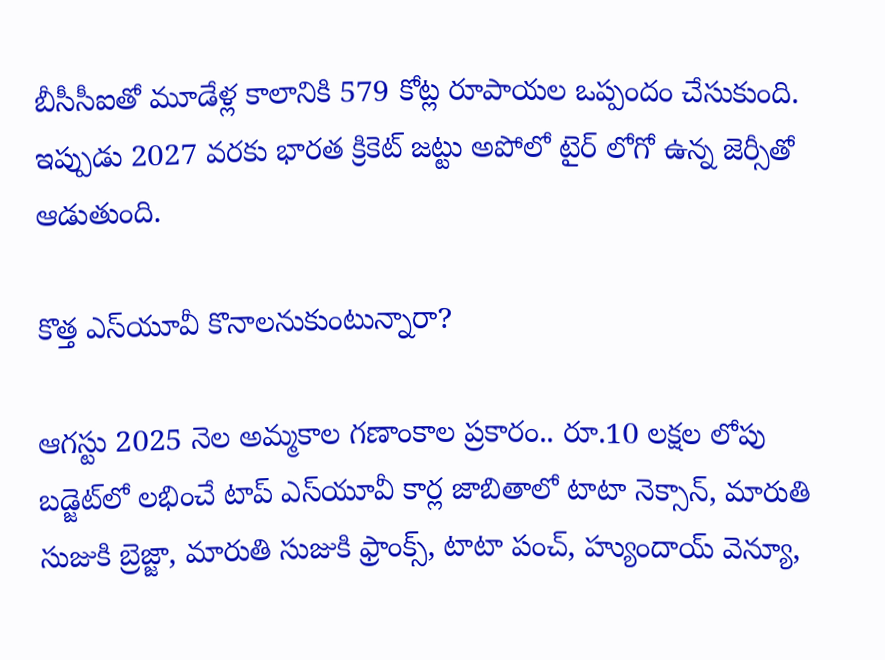బీసీసీఐతో మూడేళ్ల కాలానికి 579 కోట్ల రూపాయల ఒప్పందం చేసుకుంది. ఇప్పుడు 2027 వరకు భారత క్రికెట్ జట్టు అపోలో టైర్ లోగో ఉన్న జెర్సీతో ఆడుతుంది.

కొత్త ఎస్‌యూవీ కొనాలనుకుంటున్నారా?

ఆగస్టు 2025 నెల అమ్మకాల గణాంకాల ప్రకారం.. రూ.10 లక్షల లోపు బడ్జెట్‌లో లభించే టాప్ ఎస్‌యూవీ కార్ల జాబితాలో టాటా నెక్సాన్, మారుతి సుజుకి బ్రెజ్జా, మారుతి సుజుకి ఫ్రాంక్స్, టాటా పంచ్, హ్యుందాయ్ వెన్యూ,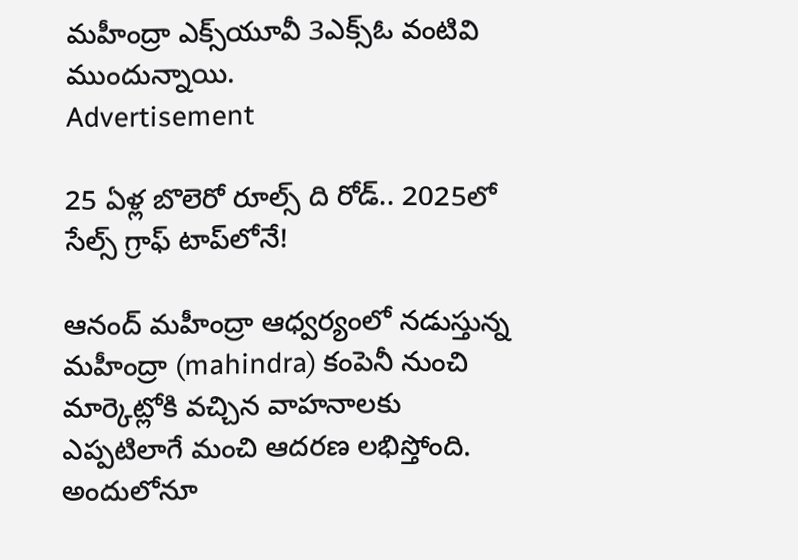మహీంద్రా ఎక్స్‌యూవీ 3ఎక్స్‌ఓ వంటివి ముందున్నాయి.
Advertisement

25 ఏళ్ల బొలెరో రూల్స్ ది రోడ్.. 2025లో సేల్స్ గ్రాఫ్ టాప్‌లోనే!

ఆనంద్ మహీంద్రా ఆధ్వర్యంలో నడుస్తున్న మహీంద్రా (mahindra) కంపెనీ నుంచి మార్కెట్లోకి వచ్చిన వాహనాలకు ఎప్పటిలాగే మంచి ఆదరణ లభిస్తోంది. అందులోనూ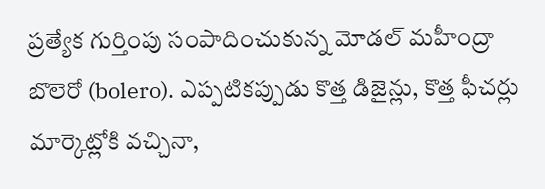ప్రత్యేక గుర్తింపు సంపాదించుకున్న మోడల్ మహీంద్రా బొలెరో (bolero). ఎప్పటికప్పుడు కొత్త డిజైన్లు, కొత్త ఫీచర్లు మార్కెట్లోకి వచ్చినా,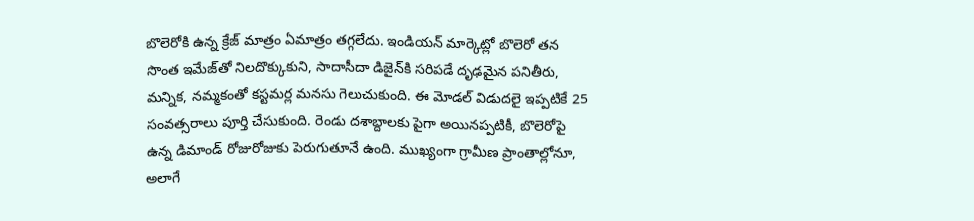బొలెరోకి ఉన్న క్రేజ్ మాత్రం ఏమాత్రం తగ్గలేదు. ఇండియన్ మార్కెట్లో బొలెరో తన సొంత ఇమేజ్‌తో నిలదొక్కుకుని, సాదాసీదా డిజైన్‌కి సరిపడే దృఢమైన పనితీరు, మన్నిక, నమ్మకంతో కస్టమర్ల మనసు గెలుచుకుంది. ఈ మోడల్ విడుదలై ఇప్పటికే 25 సంవత్సరాలు పూర్తి చేసుకుంది. రెండు దశాబ్దాలకు పైగా అయినప్పటికీ, బొలెరోపై ఉన్న డిమాండ్ రోజురోజుకు పెరుగుతూనే ఉంది. ముఖ్యంగా గ్రామీణ ప్రాంతాల్లోనూ, అలాగే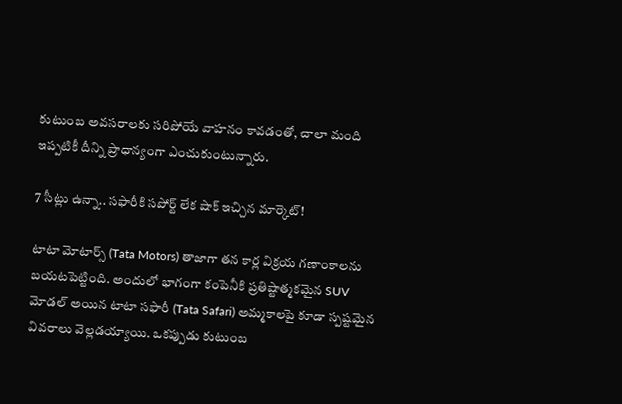కుటుంబ అవసరాలకు సరిపోయే వాహనం కావడంతో, చాలా మంది ఇప్పటికీ దీన్ని ప్రాధాన్యంగా ఎంచుకుంటున్నారు.

7 సీట్లు ఉన్నా.. సఫారీకి సపోర్ట్ లేక షాక్ ఇచ్చిన మార్కెట్!

టాటా మోటార్స్‌ (Tata Motors) తాజాగా తన కార్ల విక్రయ గణాంకాలను బయటపెట్టింది. అందులో భాగంగా కంపెనీకి ప్రతిష్టాత్మకమైన SUV మోడల్ అయిన టాటా సఫారీ (Tata Safari) అమ్మకాలపై కూడా స్పష్టమైన వివరాలు వెల్లడయ్యాయి. ఒకప్పుడు కుటుంబ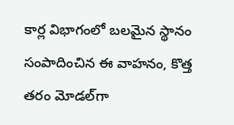కార్ల విభాగంలో బలమైన స్థానం సంపాదించిన ఈ వాహనం, కొత్త తరం మోడల్‌గా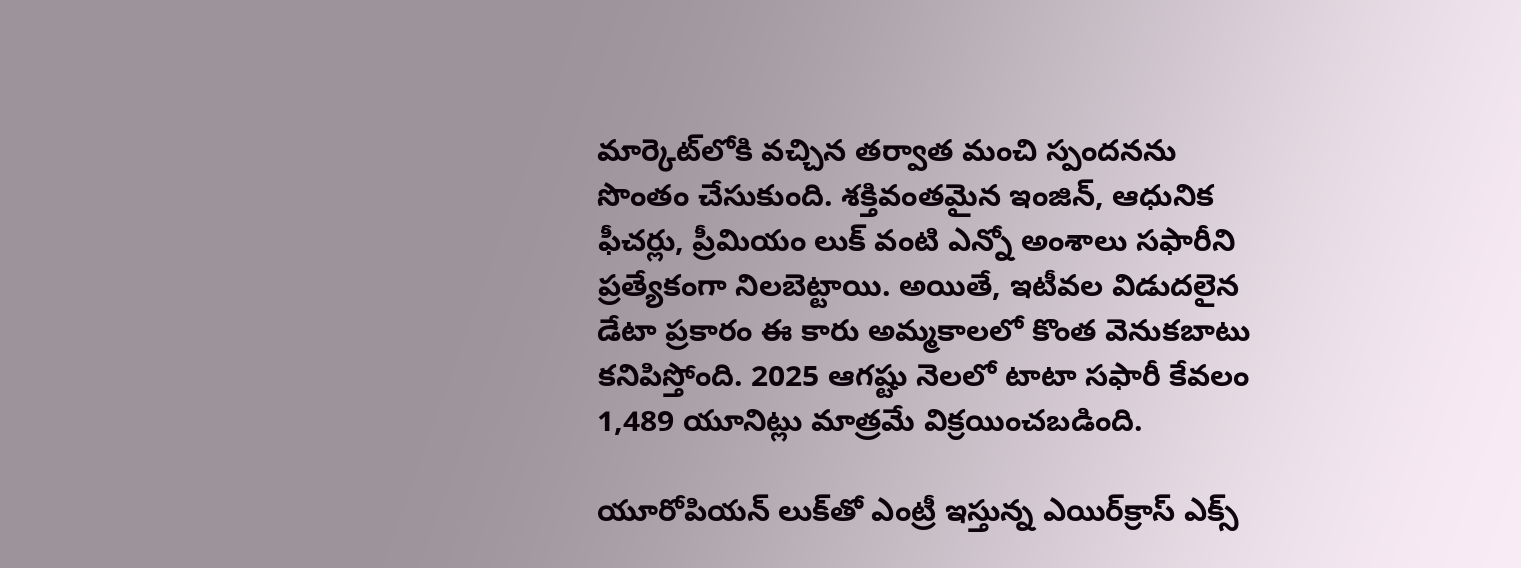మార్కెట్‌లోకి వచ్చిన తర్వాత మంచి స్పందనను సొంతం చేసుకుంది. శక్తివంతమైన ఇంజిన్, ఆధునిక ఫీచర్లు, ప్రీమియం లుక్ వంటి ఎన్నో అంశాలు సఫారీని ప్రత్యేకంగా నిలబెట్టాయి. అయితే, ఇటీవల విడుదలైన డేటా ప్రకారం ఈ కారు అమ్మకాలలో కొంత వెనుకబాటు కనిపిస్తోంది. 2025 ఆగష్టు నెలలో టాటా సఫారీ కేవలం 1,489 యూనిట్లు మాత్రమే విక్రయించబడింది.

యూరోపియన్ లుక్‌తో ఎంట్రీ ఇస్తున్న ఎయిర్‌క్రాస్ ఎక్స్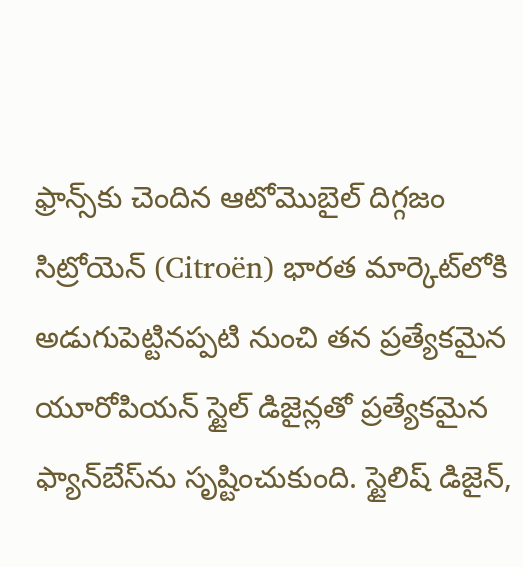ఫ్రాన్స్‌కు చెందిన ఆటోమొబైల్ దిగ్గజం సిట్రోయెన్ (Citroën) భారత మార్కెట్‌లోకి అడుగుపెట్టినప్పటి నుంచి తన ప్రత్యేకమైన యూరోపియన్ స్టైల్ డిజైన్లతో ప్రత్యేకమైన ఫ్యాన్‌బేస్‌ను సృష్టించుకుంది. స్టైలిష్ డిజైన్,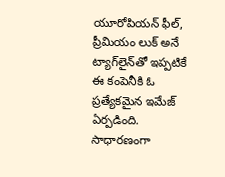యూరోపియన్ ఫీల్, ప్రీమియం లుక్ అనే ట్యాగ్‌లైన్‌తో ఇప్పటికే ఈ కంపెనీకి ఓ ప్రత్యేకమైన ఇమేజ్ ఏర్పడింది. సాధారణంగా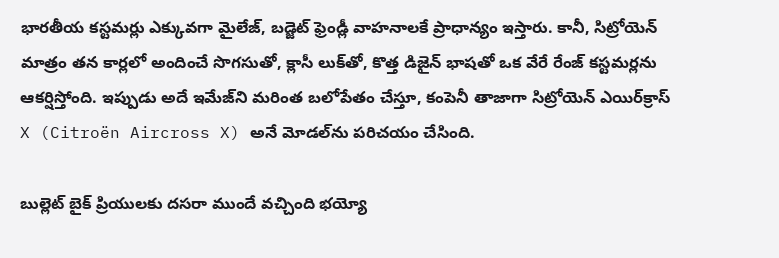భారతీయ కస్టమర్లు ఎక్కువగా మైలేజ్, బడ్జెట్ ఫ్రెండ్లీ వాహనాలకే ప్రాధాన్యం ఇస్తారు. కానీ, సిట్రోయెన్ మాత్రం తన కార్లలో అందించే సొగసుతో, క్లాసీ లుక్‌తో, కొత్త డిజైన్ భాషతో ఒక వేరే రేంజ్ కస్టమర్లను ఆకర్షిస్తోంది. ఇప్పుడు అదే ఇమేజ్‌ని మరింత బలోపేతం చేస్తూ, కంపెనీ తాజాగా సిట్రోయెన్ ఎయిర్‌క్రాస్ X (Citroën Aircross X) అనే మోడల్‌ను పరిచయం చేసింది.

బుల్లెట్ బైక్ ప్రియులకు దసరా ముందే వచ్చింది భయ్యో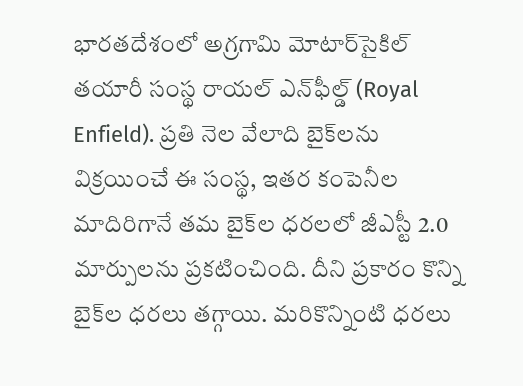భారతదేశంలో అగ్రగామి మోటార్‌సైకిల్ తయారీ సంస్థ రాయల్ ఎన్‌ఫీల్డ్ (Royal Enfield). ప్రతి నెల వేలాది బైక్‌లను విక్రయించే ఈ సంస్థ, ఇతర కంపెనీల మాదిరిగానే తమ బైక్‌ల ధరలలో జీఎస్టీ 2.0 మార్పులను ప్రకటించింది. దీని ప్రకారం కొన్ని బైక్‌ల ధరలు తగ్గాయి. మరికొన్నింటి ధరలు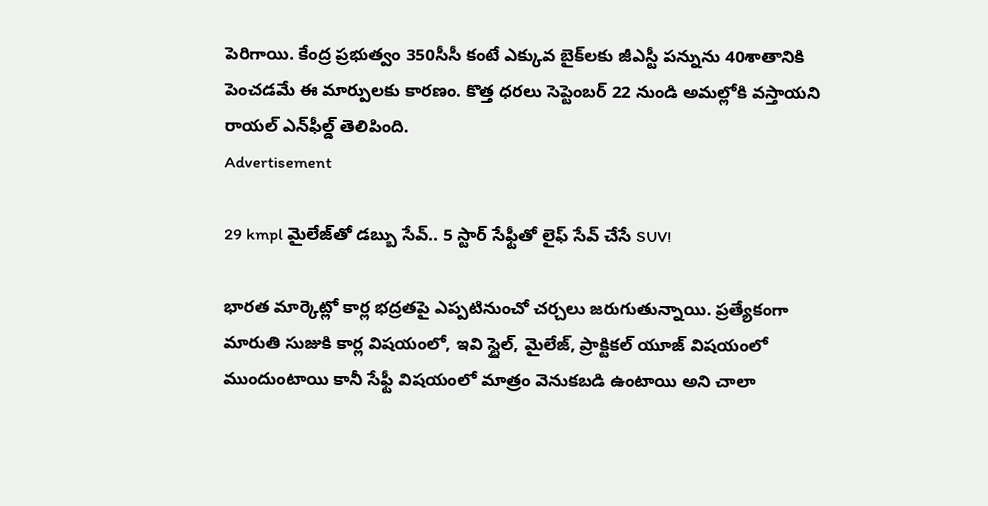పెరిగాయి. కేంద్ర ప్రభుత్వం 350సీసీ కంటే ఎక్కువ బైక్‌లకు జీఎస్టీ పన్నును 40శాతానికి పెంచడమే ఈ మార్పులకు కారణం. కొత్త ధరలు సెప్టెంబర్ 22 నుండి అమల్లోకి వస్తాయని రాయల్ ఎన్‌ఫీల్డ్ తెలిపింది.
Advertisement

29 kmpl మైలేజ్‌తో డబ్బు సేవ్.. 5 స్టార్ సేఫ్టీతో లైఫ్ సేవ్ చేసే SUV!

భారత మార్కెట్లో కార్ల భద్రతపై ఎప్పటినుంచో చర్చలు జరుగుతున్నాయి. ప్రత్యేకంగా మారుతి సుజుకి కార్ల విషయంలో, ఇవి స్టైల్, మైలేజ్, ప్రాక్టికల్ యూజ్ విషయంలో ముందుంటాయి కానీ సేఫ్టీ విషయంలో మాత్రం వెనుకబడి ఉంటాయి అని చాలా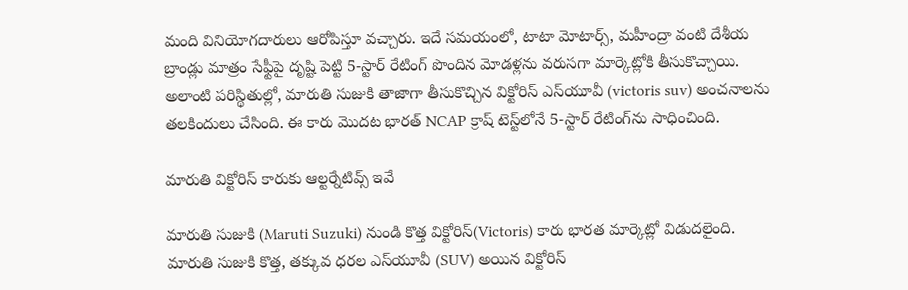మంది వినియోగదారులు ఆరోపిస్తూ వచ్చారు. ఇదే సమయంలో, టాటా మోటార్స్, మహీంద్రా వంటి దేశీయ బ్రాండ్లు మాత్రం సేఫ్టీపై దృష్టి పెట్టి 5-స్టార్ రేటింగ్ పొందిన మోడళ్లను వరుసగా మార్కెట్లోకి తీసుకొచ్చాయి. అలాంటి పరిస్థితుల్లో, మారుతి సుజుకి తాజాగా తీసుకొచ్చిన విక్టోరిస్ ఎస్‌యూవీ (victoris suv) అంచనాలను తలకిందులు చేసింది. ఈ కారు మొదట భారత్ NCAP క్రాష్ టెస్ట్‌లోనే 5-స్టార్ రేటింగ్‌ను సాధించింది.

మారుతి విక్టోరిస్ కారుకు ఆల్టర్నేటివ్స్ ఇవే

మారుతి సుజుకి (Maruti Suzuki) నుండి కొత్త విక్టోరిస్(Victoris) కారు భారత మార్కెట్లో విడుదలైంది. మారుతి సుజుకి కొత్త, తక్కువ ధరల ఎస్‌యూవీ (SUV) అయిన విక్టోరిస్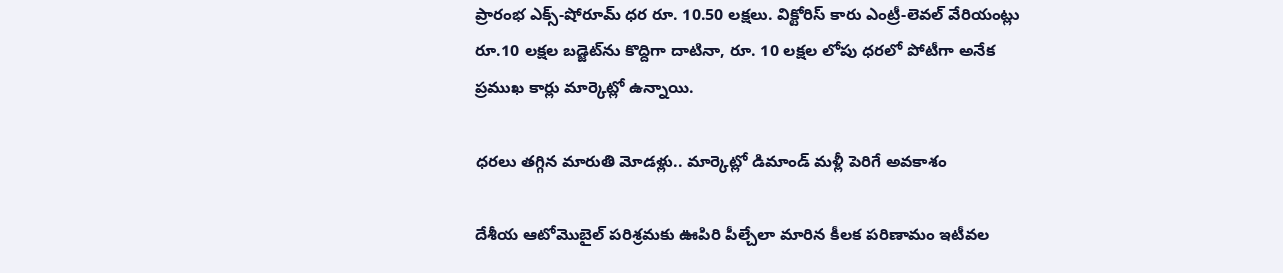ప్రారంభ ఎక్స్-షోరూమ్ ధర రూ. 10.50 లక్షలు. విక్టోరిస్ కారు ఎంట్రీ-లెవల్ వేరియంట్లు రూ.10 లక్షల బడ్జెట్‌ను కొద్దిగా దాటినా, రూ. 10 లక్షల లోపు ధరలో పోటీగా అనేక ప్రముఖ కార్లు మార్కెట్లో ఉన్నాయి.

ధరలు తగ్గిన మారుతి మోడళ్లు.. మార్కెట్లో డిమాండ్ మళ్లీ పెరిగే అవకాశం

దేశీయ ఆటోమొబైల్ పరిశ్రమకు ఊపిరి పీల్చేలా మారిన కీలక పరిణామం ఇటీవల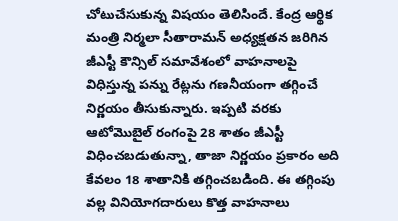చోటుచేసుకున్న విషయం తెలిసిందే. కేంద్ర ఆర్థిక మంత్రి నిర్మలా సీతారామన్ అధ్యక్షతన జరిగిన జీఎస్టీ కౌన్సిల్ సమావేశంలో వాహనాలపై విధిస్తున్న పన్ను రేట్లను గణనీయంగా తగ్గించే నిర్ణయం తీసుకున్నారు. ఇప్పటి వరకు ఆటోమొబైల్ రంగంపై 28 శాతం జీఎస్టీ విధించబడుతున్నా, తాజా నిర్ణయం ప్రకారం అది కేవలం 18 శాతానికి తగ్గించబడింది. ఈ తగ్గింపు వల్ల వినియోగదారులు కొత్త వాహనాలు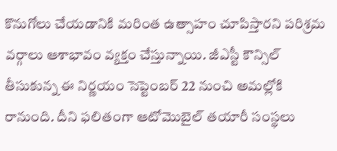కొనుగోలు చేయడానికి మరింత ఉత్సాహం చూపిస్తారని పరిశ్రమ వర్గాలు ఆశాభావం వ్యక్తం చేస్తున్నాయి. జీఎస్టీ కౌన్సిల్ తీసుకున్న ఈ నిర్ణయం సెప్టెంబర్ 22 నుంచి అమల్లోకి రానుంది. దీని ఫలితంగా ఆటోమొబైల్ తయారీ సంస్థలు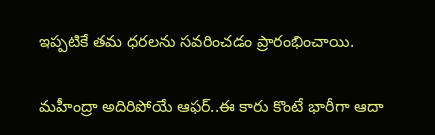ఇప్పటికే తమ ధరలను సవరించడం ప్రారంభించాయి.

మహీంద్రా అదిరిపోయే ఆఫర్..ఈ కారు కొంటే భారీగా ఆదా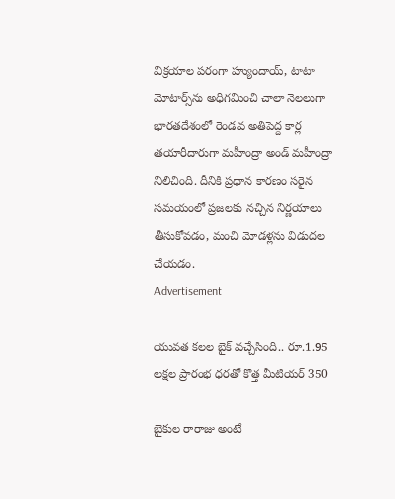విక్రయాల పరంగా హ్యుందాయ్, టాటా మోటార్స్‌ను అధిగమించి చాలా నెలలుగా భారతదేశంలో రెండవ అతిపెద్ద కార్ల తయారీదారుగా మహీంద్రా అండ్ మహీంద్రా నిలిచింది. దీనికి ప్రధాన కారణం సరైన సమయంలో ప్రజలకు నచ్చిన నిర్ణయాలు తీసుకోవడం, మంచి మోడళ్లను విడుదల చేయడం.
Advertisement

యువత కలల బైక్ వచ్చేసింది.. రూ.1.95 లక్షల ప్రారంభ ధరతో కొత్త మీటియర్ 350

బైకుల రారాజు అంటే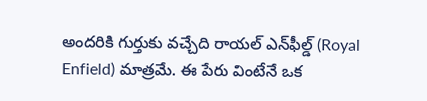అందరికి గుర్తుకు వచ్చేది రాయల్ ఎన్‌ఫీల్డ్ (Royal Enfield) మాత్రమే. ఈ పేరు వింటేనే ఒక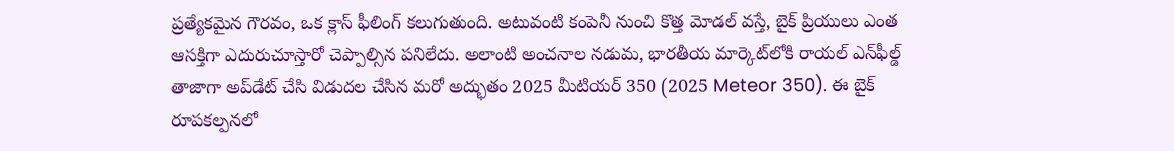ప్రత్యేకమైన గౌరవం, ఒక క్లాస్ ఫీలింగ్ కలుగుతుంది. అటువంటి కంపెనీ నుంచి కొత్త మోడల్ వస్తే, బైక్ ప్రియులు ఎంత ఆసక్తిగా ఎదురుచూస్తారో చెప్పాల్సిన పనిలేదు. అలాంటి అంచనాల నడుమ, భారతీయ మార్కెట్‌లోకి రాయల్ ఎన్‌ఫీల్డ్ తాజాగా అప్‌డేట్ చేసి విడుదల చేసిన మరో అద్భుతం 2025 మీటియర్ 350 (2025 Meteor 350). ఈ బైక్ రూపకల్పనలో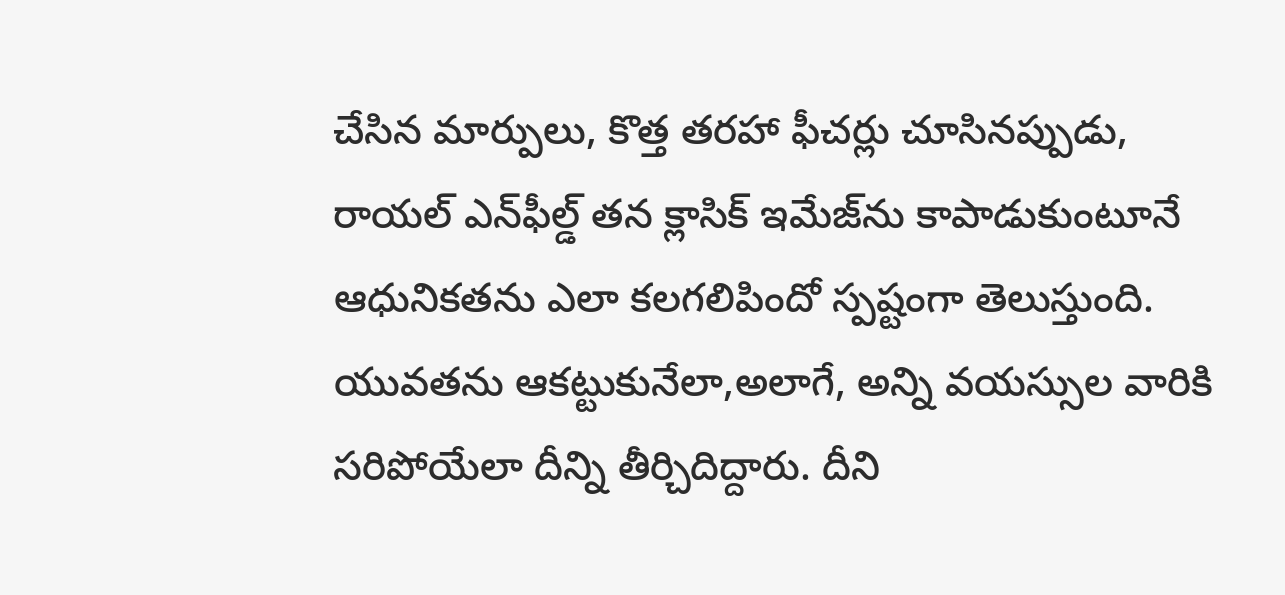చేసిన మార్పులు, కొత్త తరహా ఫీచర్లు చూసినప్పుడు, రాయల్ ఎన్‌ఫీల్డ్ తన క్లాసిక్ ఇమేజ్‌ను కాపాడుకుంటూనే ఆధునికతను ఎలా కలగలిపిందో స్పష్టంగా తెలుస్తుంది. యువతను ఆకట్టుకునేలా,అలాగే, అన్ని వయస్సుల వారికి సరిపోయేలా దీన్ని తీర్చిదిద్దారు. దీని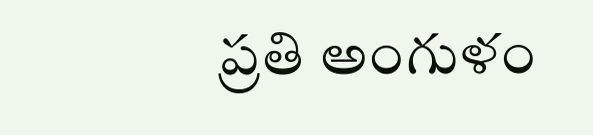ప్రతి అంగుళం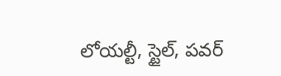లోయల్టీ, స్టైల్, పవర్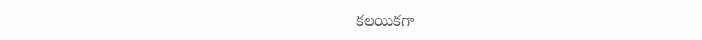కలయికగా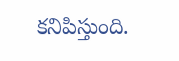కనిపిస్తుంది.